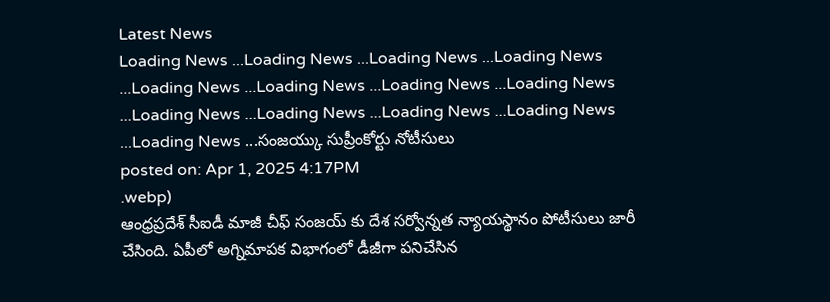Latest News
Loading News ...Loading News ...Loading News ...Loading News ...Loading News ...Loading News ...Loading News ...Loading News ...Loading News ...Loading News ...Loading News ...Loading News ...Loading News ...సంజయ్కు సుప్రీంకోర్టు నోటీసులు
posted on: Apr 1, 2025 4:17PM
.webp)
ఆంధ్రప్రదేశ్ సీఐడీ మాజీ చీఫ్ సంజయ్ కు దేశ సర్వోన్నత న్యాయస్థానం పోటీసులు జారీ చేసింది. ఏపీలో అగ్నిమాపక విభాగంలో డీజీగా పనిచేసిన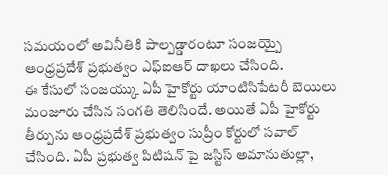సమయంలో అవినీతికి పాల్పడ్డారంటూ సంజయ్పై ఆంధ్రప్రదేశ్ ప్రభుత్వం ఎఫ్ఐఆర్ దాఖలు చేసింది.
ఈ కేసులో సంజయ్కు ఏపీ హైకోర్టు యాంటిసిపేటరీ బెయిలు మంజూరు చేసిన సంగతి తెలిసిందే. అయితే ఏపీ హైకోర్టు తీర్పును ఆంధ్రప్రదేశ్ ప్రభుత్వం సుప్రీం కోర్టులో సవాల్ చేసింది. ఏపీ ప్రభుత్వ పిటిషన్ పై జస్టిస్ అమానుతుల్లా,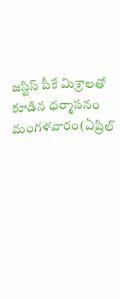జస్టిస్ పీకే మిశ్రాలతో కూడిన ధర్మాసనం మంగళవారం(ఏప్రిల్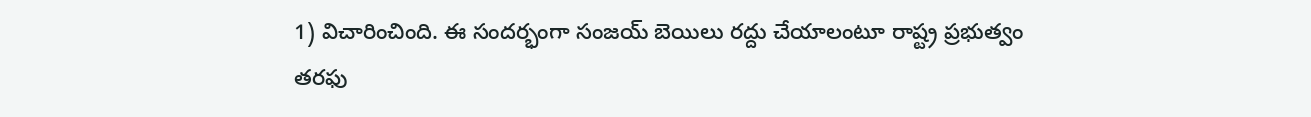1) విచారించింది. ఈ సందర్భంగా సంజయ్ బెయిలు రద్దు చేయాలంటూ రాష్ట్ర ప్రభుత్వం తరఫు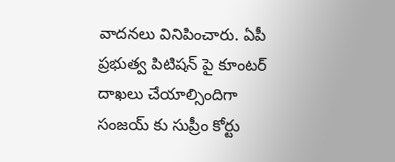వాదనలు వినిపించారు. ఏపీ ప్రభుత్వ పిటిషన్ పై కూంటర్ దాఖలు చేయాల్సిందిగా సంజయ్ కు సుప్రీం కోర్టు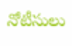నోటీసులు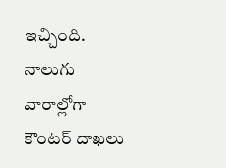ఇచ్చింది. నాలుగు వారాల్లోగా కౌంటర్ దాఖలు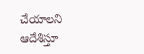చేయాలని ఆదేశిస్తూ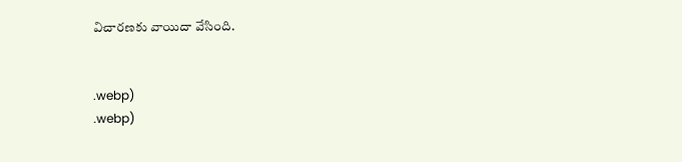విచారణకు వాయిదా వేసింది.


.webp)
.webp)